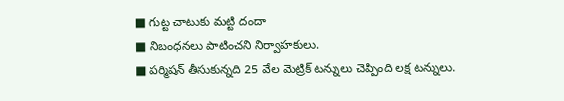■ గుట్ట చాటుకు మట్టి దందా
■ నిబంధనలు పాటించని నిర్వాహకులు.
■ పర్మిషన్ తీసుకున్నది 25 వేల మెట్రిక్ టన్నులు చెప్పింది లక్ష టన్నులు.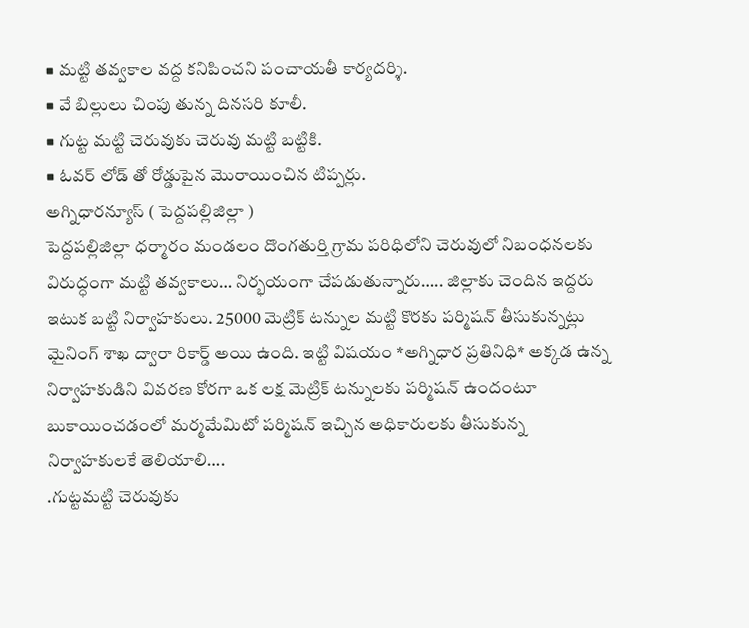■ మట్టి తవ్వకాల వద్ద కనిపించని పంచాయతీ కార్యదర్శి.
■ వే బిల్లులు చింపు తున్న దినసరి కూలీ.
■ గుట్ట మట్టి చెరువుకు చెరువు మట్టి బట్టికి.
■ ఓవర్ లోడ్ తో రోడ్డుపైన మొరాయించిన టిప్పర్లు.
అగ్నిధారన్యూస్ ( పెద్దపల్లిజిల్లా )
పెద్దపల్లిజిల్లా ధర్మారం మండలం దొంగతుర్తి గ్రామ పరిధిలోని చెరువులో నిబంధనలకు విరుద్ధంగా మట్టి తవ్వకాలు… నిర్భయంగా చేపడుతున్నారు….. జిల్లాకు చెందిన ఇద్దరు ఇటుక బట్టి నిర్వాహకులు. 25000 మెట్రిక్ టన్నుల మట్టి కొరకు పర్మిషన్ తీసుకున్నట్లు మైనింగ్ శాఖ ద్వారా రికార్డ్ అయి ఉంది. ఇట్టి విషయం *అగ్నిధార ప్రతినిధి* అక్కడ ఉన్న నిర్వాహకుడిని వివరణ కోరగా ఒక లక్ష మెట్రిక్ టన్నులకు పర్మిషన్ ఉందంటూ బుకాయించడంలో మర్మమేమిటో పర్మిషన్ ఇచ్చిన అధికారులకు తీసుకున్న నిర్వాహకులకే తెలియాలి….
.గుట్టమట్టి చెరువుకు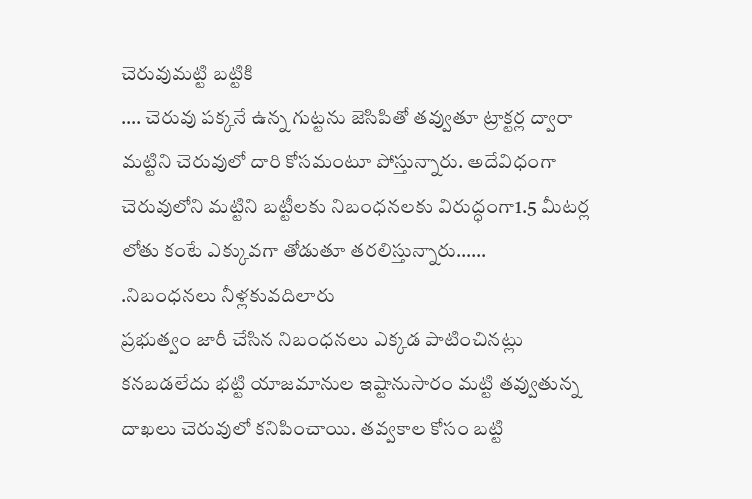చెరువుమట్టి బట్టికి
…. చెరువు పక్కనే ఉన్న గుట్టను జెసిపితో తవ్వుతూ ట్రాక్టర్ల ద్వారా మట్టిని చెరువులో దారి కోసమంటూ పోస్తున్నారు. అదేవిధంగా చెరువులోని మట్టిని బట్టీలకు నిబంధనలకు విరుద్ధంగా1.5 మీటర్ల లోతు కంటే ఎక్కువగా తోడుతూ తరలిస్తున్నారు……
.నిబంధనలు నీళ్లకువదిలారు
ప్రభుత్వం జారీ చేసిన నిబంధనలు ఎక్కడ పాటించినట్లు కనబడలేదు భట్టి యాజమానుల ఇష్టానుసారం మట్టి తవ్వుతున్న దాఖలు చెరువులో కనిపించాయి. తవ్వకాల కోసం బట్టి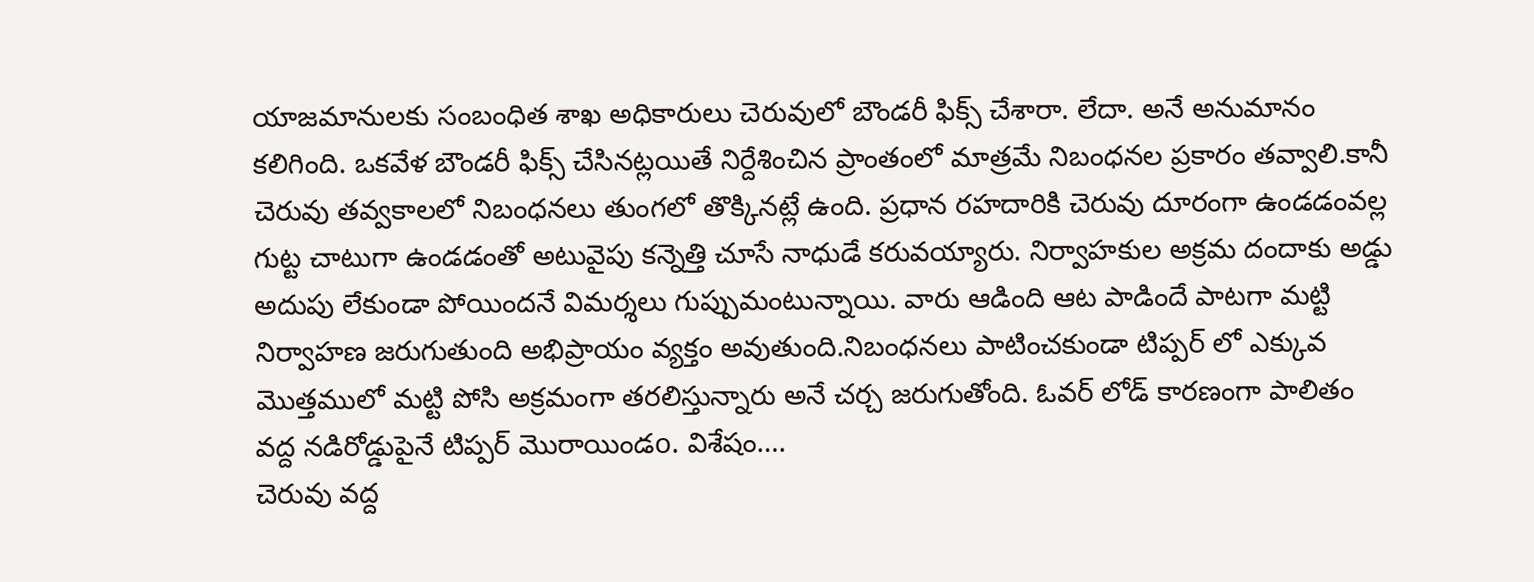యాజమానులకు సంబంధిత శాఖ అధికారులు చెరువులో బౌండరీ ఫిక్స్ చేశారా. లేదా. అనే అనుమానం కలిగింది. ఒకవేళ బౌండరీ ఫిక్స్ చేసినట్లయితే నిర్దేశించిన ప్రాంతంలో మాత్రమే నిబంధనల ప్రకారం తవ్వాలి.కానీ చెరువు తవ్వకాలలో నిబంధనలు తుంగలో తొక్కినట్లే ఉంది. ప్రధాన రహదారికి చెరువు దూరంగా ఉండడంవల్ల గుట్ట చాటుగా ఉండడంతో అటువైపు కన్నెత్తి చూసే నాధుడే కరువయ్యారు. నిర్వాహకుల అక్రమ దందాకు అడ్డు అదుపు లేకుండా పోయిందనే విమర్శలు గుప్పుమంటున్నాయి. వారు ఆడింది ఆట పాడిందే పాటగా మట్టి నిర్వాహణ జరుగుతుంది అభిప్రాయం వ్యక్తం అవుతుంది.నిబంధనలు పాటించకుండా టిప్పర్ లో ఎక్కువ మొత్తములో మట్టి పోసి అక్రమంగా తరలిస్తున్నారు అనే చర్చ జరుగుతోంది. ఓవర్ లోడ్ కారణంగా పాలితం వద్ద నడిరోడ్డుపైనే టిప్పర్ మొరాయిండo. విశేషం….
చెరువు వద్ద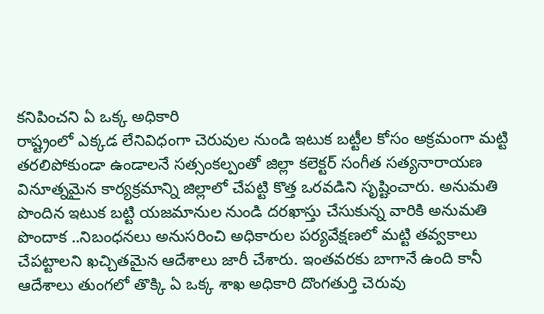కనిపించని ఏ ఒక్క అధికారి
రాష్ట్రంలో ఎక్కడ లేనివిధంగా చెరువుల నుండి ఇటుక బట్టీల కోసం అక్రమంగా మట్టి తరలిపోకుండా ఉండాలనే సత్సంకల్పంతో జిల్లా కలెక్టర్ సంగీత సత్యనారాయణ వినూత్నమైన కార్యక్రమాన్ని జిల్లాలో చేపట్టి కొత్త ఒరవడిని సృష్టించారు. అనుమతి పొందిన ఇటుక బట్టి యజమానుల నుండి దరఖాస్తు చేసుకున్న వారికి అనుమతి పొందాక ..నిబంధనలు అనుసరించి అధికారుల పర్యవేక్షణలో మట్టి తవ్వకాలు చేపట్టాలని ఖచ్చితమైన ఆదేశాలు జారీ చేశారు. ఇంతవరకు బాగానే ఉంది కానీ ఆదేశాలు తుంగలో తొక్కి ఏ ఒక్క శాఖ అధికారి దొంగతుర్తి చెరువు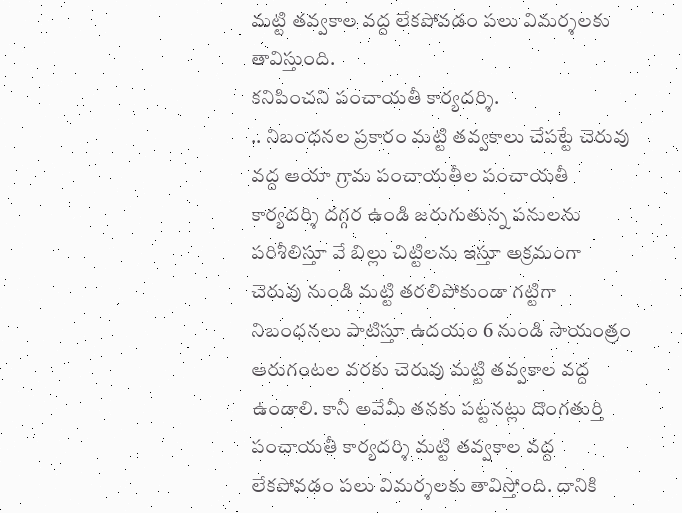మట్టి తవ్వకాల వద్ద లేకపోవడం పలు విమర్శలకు తావిస్తుంది.
కనిపించని పంచాయతీ కార్యదర్శి.
.. నిబంధనల ప్రకారం మట్టి తవ్వకాలు చేపట్టే చెరువు వద్ద ఆయా గ్రామ పంచాయతీల పంచాయతీ కార్యదర్శి దగ్గర ఉండి జరుగుతున్న పనులను పరిశీలిస్తూ వే బిల్లు చిట్టిలను ఇస్తూ అక్రమంగా చెరువు నుండి మట్టి తరలిపోకుండా గట్టిగా నిబంధనలు పాటిస్తూ ఉదయం 6 నుండి సాయంత్రం ఆరుగంటల వరకు చెరువు మట్టి తవ్వకాల వద్ద ఉండాలి. కానీ అవేమీ తనకు పట్టనట్లు దొంగతుర్తి పంచాయతీ కార్యదర్శి మట్టి తవ్వకాల వద్ద లేకపోవడం పలు విమర్శలకు తావిస్తోంది. దానికి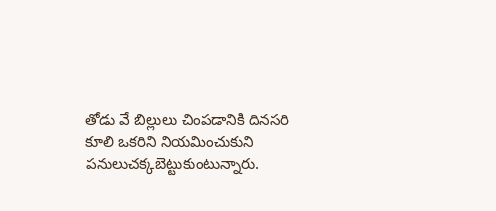తోడు వే బిల్లులు చింపడానికి దినసరి కూలి ఒకరిని నియమించుకుని పనులుచక్కబెట్టుకుంటున్నారు.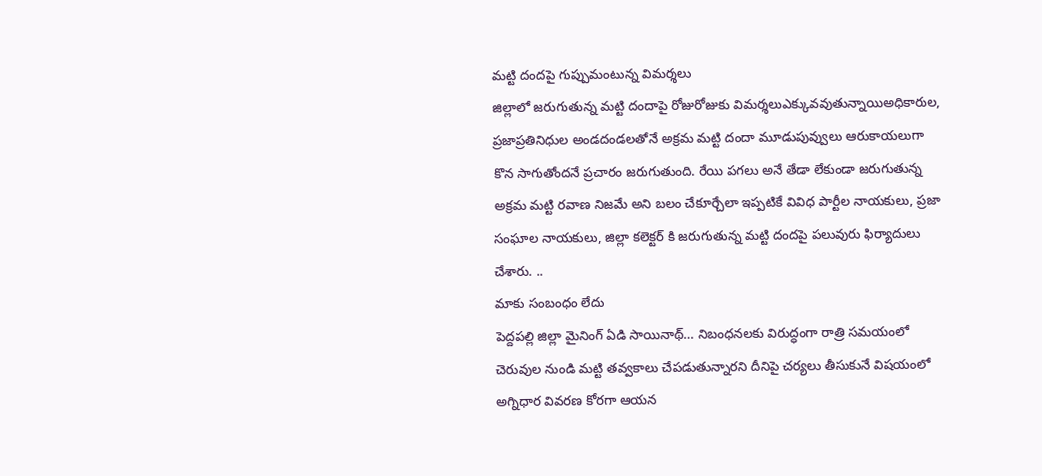మట్టి దందపై గుప్పుమంటున్న విమర్శలు
జిల్లాలో జరుగుతున్న మట్టి దందాపై రోజురోజుకు విమర్శలుఎక్కువవుతున్నాయిఅధికారుల, ప్రజాప్రతినిధుల అండదండలతోనే అక్రమ మట్టి దందా మూడుపువ్వులు ఆరుకాయలుగా కొన సాగుతోందనే ప్రచారం జరుగుతుంది. రేయి పగలు అనే తేడా లేకుండా జరుగుతున్న అక్రమ మట్టి రవాణ నిజమే అని బలం చేకూర్చేలా ఇప్పటికే వివిధ పార్టీల నాయకులు, ప్రజా సంఘాల నాయకులు, జిల్లా కలెక్టర్ కి జరుగుతున్న మట్టి దందపై పలువురు ఫిర్యాదులు చేశారు. ..
మాకు సంబంధం లేదు
పెద్దపల్లి జిల్లా మైనింగ్ ఏడి సాయినాథ్… నిబంధనలకు విరుద్ధంగా రాత్రి సమయంలో చెరువుల నుండి మట్టి తవ్వకాలు చేపడుతున్నారని దీనిపై చర్యలు తీసుకునే విషయంలో అగ్నిధార వివరణ కోరగా ఆయన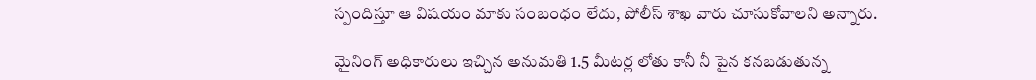స్పందిస్తూ ఆ విషయం మాకు సంబంధం లేదు, పోలీస్ శాఖ వారు చూసుకోవాలని అన్నారు.

మైనింగ్ అధికారులు ఇచ్చిన అనుమతి 1.5 మీటర్ల లోతు కానీ నీ పైన కనబడుతున్న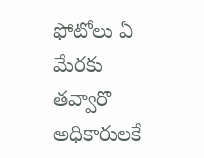ఫోటోలు ఏ మేరకు తవ్వారొ అధికారులకే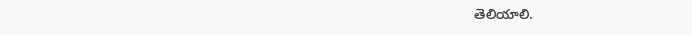తెలియాలి.